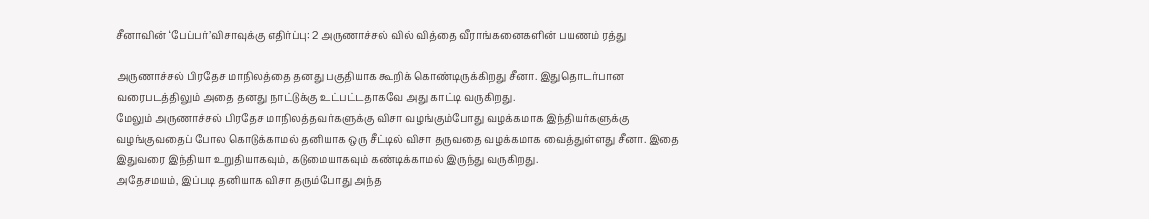சீனாவின் ‘பேப்பர்’விசாவுக்கு எதிர்ப்பு: 2 அருணாச்சல் வில் வித்தை வீராங்கனைகளின் பயணம் ரத்து

அருணாச்சல் பிரதேச மாநிலத்தை தனது பகுதியாக கூறிக் கொண்டிருக்கிறது சீனா. இதுதொடர்பான வரைபடத்திலும் அதை தனது நாட்டுக்கு உட்பட்டதாகவே அது காட்டி வருகிறது.
மேலும் அருணாச்சல் பிரதேச மாநிலத்தவர்களுக்கு விசா வழங்கும்போது வழக்கமாக இந்தியர்களுக்கு வழங்குவதைப் போல கொடுக்காமல் தனியாக ஒரு சீட்டில் விசா தருவதை வழக்கமாக வைத்துள்ளது சீனா. இதை இதுவரை இந்தியா உறுதியாகவும், கடுமையாகவும் கண்டிக்காமல் இருந்து வருகிறது.
அதேசமயம், இப்படி தனியாக விசா தரும்போது அந்த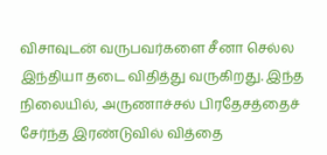விசாவுடன் வருபவர்களை சீனா செல்ல இந்தியா தடை விதித்து வருகிறது. இந்த நிலையில், அருணாச்சல் பிரதேசத்தைச் சேர்ந்த இரண்டுவில் வித்தை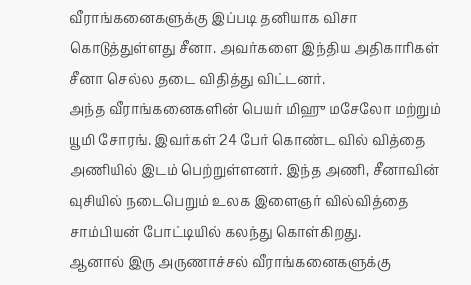வீராங்கனைகளுக்கு இப்படி தனியாக விசா கொடுத்துள்ளது சீனா. அவர்களை இந்திய அதிகாரிகள் சீனா செல்ல தடை விதித்து விட்டனர்.
அந்த வீராங்கனைகளின் பெயர் மிஹு மசேலோ மற்றும் யூமி சோரங். இவர்கள் 24 பேர் கொண்ட வில் வித்தை அணியில் இடம் பெற்றுள்ளனர். இந்த அணி, சீனாவின் வுசியில் நடைபெறும் உலக இளைஞர் வில்வித்தை சாம்பியன் போட்டியில் கலந்து கொள்கிறது.
ஆனால் இரு அருணாச்சல் வீராங்கனைகளுக்கு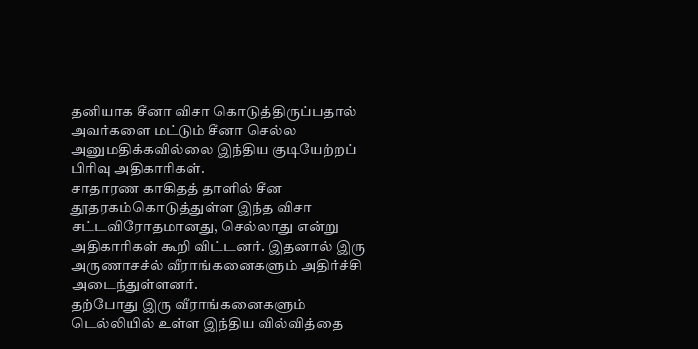தனியாக சீனா விசா கொடுத்திருப்பதால் அவர்களை மட்டும் சீனா செல்ல அனுமதிக்கவில்லை இந்திய குடியேற்றப் பிரிவு அதிகாரிகள்.
சாதாரண காகிதத் தாளில் சீன தூதரகம்கொடுத்துள்ள இந்த விசா சட்டவிரோதமானது, செல்லாது என்று அதிகாரிகள் கூறி விட்டனர். இதனால் இரு அருணாசச்ல் வீராங்கனைகளும் அதிர்ச்சி அடைந்துள்ளனர்.
தற்போது இரு வீராங்கனைகளும் டெல்லியில் உள்ள இந்திய வில்வித்தை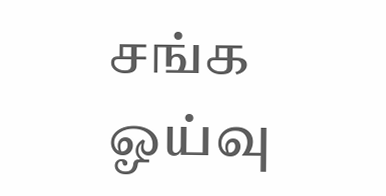சங்க ஓய்வு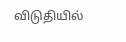விடுதியில்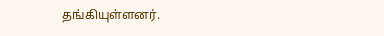தங்கியுள்ளனர்.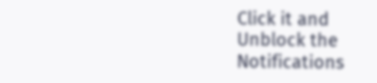Click it and Unblock the Notifications